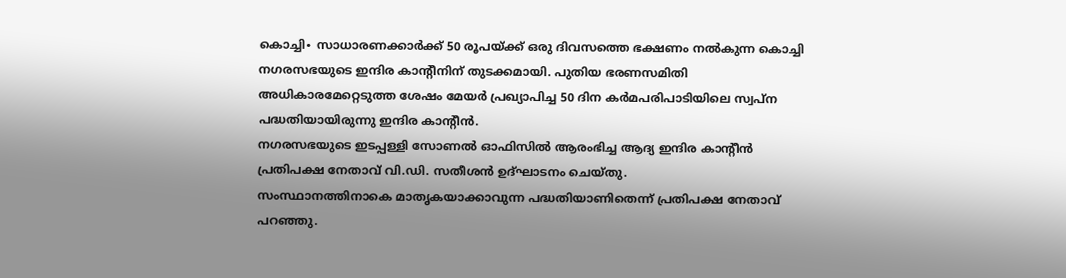കൊച്ചി∙ സാധാരണക്കാർക്ക് 50 രൂപയ്ക്ക് ഒരു ദിവസത്തെ ഭക്ഷണം നൽകുന്ന കൊച്ചി നഗരസഭയുടെ ഇന്ദിര കാന്റീനിന് തുടക്കമായി. പുതിയ ഭരണസമിതി അധികാരമേറ്റെടുത്ത ശേഷം മേയർ പ്രഖ്യാപിച്ച 50 ദിന കർമപരിപാടിയിലെ സ്വപ്ന പദ്ധതിയായിരുന്നു ഇന്ദിര കാന്റീൻ.
നഗരസഭയുടെ ഇടപ്പള്ളി സോണൽ ഓഫിസിൽ ആരംഭിച്ച ആദ്യ ഇന്ദിര കാന്റീൻ പ്രതിപക്ഷ നേതാവ് വി.ഡി. സതീശൻ ഉദ്ഘാടനം ചെയ്തു.
സംസ്ഥാനത്തിനാകെ മാതൃകയാക്കാവുന്ന പദ്ധതിയാണിതെന്ന് പ്രതിപക്ഷ നേതാവ് പറഞ്ഞു.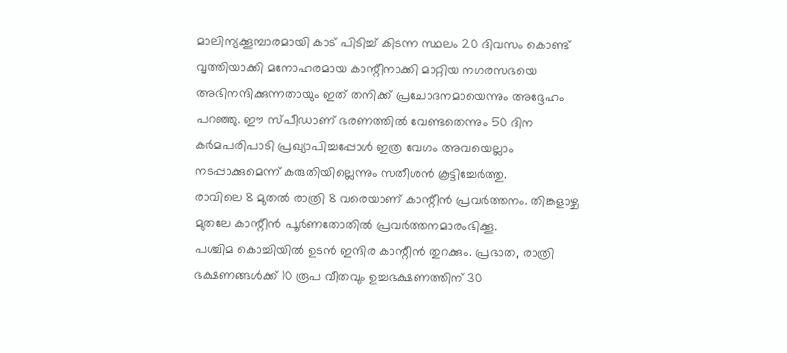മാലിന്യക്കൂമ്പാരമായി കാട് പിടിച്ച് കിടന്ന സ്ഥലം 20 ദിവസം കൊണ്ട് വൃത്തിയാക്കി മനോഹരമായ കാന്റീനാക്കി മാറ്റിയ നഗരസഭയെ അഭിനന്ദിക്കുന്നതായും ഇത് തനിക്ക് പ്രചോദനമായെന്നും അദ്ദേഹം പറഞ്ഞു. ഈ സ്പീഡാണ് ഭരണത്തിൽ വേണ്ടതെന്നും 50 ദിന കർമപരിപാടി പ്രഖ്യാപിച്ചപ്പോൾ ഇത്ര വേഗം അവയെല്ലാം നടപ്പാക്കുമെന്ന് കരുതിയില്ലെന്നും സതീശൻ കൂട്ടിച്ചേർത്തു.
രാവിലെ 8 മുതൽ രാത്രി 8 വരെയാണ് കാന്റീൻ പ്രവർത്തനം. തിങ്കളാഴ്ച മുതലേ കാന്റീൻ പൂർണതോതിൽ പ്രവർത്തനമാരംഭിക്കൂ.
പശ്ചിമ കൊച്ചിയിൽ ഉടൻ ഇന്ദിര കാന്റീൻ തുറക്കും. പ്രഭാത, രാത്രി ഭക്ഷണങ്ങൾക്ക് 10 രൂപ വീതവും ഉച്ചഭക്ഷണത്തിന് 30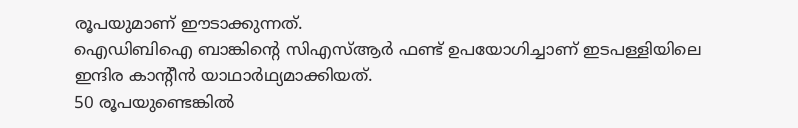രൂപയുമാണ് ഈടാക്കുന്നത്.
ഐഡിബിഐ ബാങ്കിന്റെ സിഎസ്ആർ ഫണ്ട് ഉപയോഗിച്ചാണ് ഇടപള്ളിയിലെ ഇന്ദിര കാന്റീൻ യാഥാർഥ്യമാക്കിയത്.
50 രൂപയുണ്ടെങ്കിൽ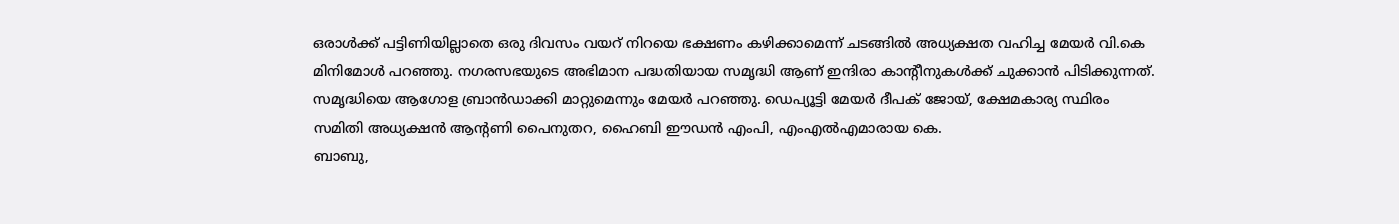ഒരാൾക്ക് പട്ടിണിയില്ലാതെ ഒരു ദിവസം വയറ് നിറയെ ഭക്ഷണം കഴിക്കാമെന്ന് ചടങ്ങിൽ അധ്യക്ഷത വഹിച്ച മേയർ വി.കെ മിനിമോൾ പറഞ്ഞു. നഗരസഭയുടെ അഭിമാന പദ്ധതിയായ സമൃദ്ധി ആണ് ഇന്ദിരാ കാന്റീനുകൾക്ക് ചുക്കാൻ പിടിക്കുന്നത്.
സമൃദ്ധിയെ ആഗോള ബ്രാൻഡാക്കി മാറ്റുമെന്നും മേയർ പറഞ്ഞു. ഡെപ്യൂട്ടി മേയർ ദീപക് ജോയ്, ക്ഷേമകാര്യ സ്ഥിരം സമിതി അധ്യക്ഷൻ ആന്റണി പൈനുതറ, ഹൈബി ഈഡൻ എംപി, എംഎൽഎമാരായ കെ.
ബാബു,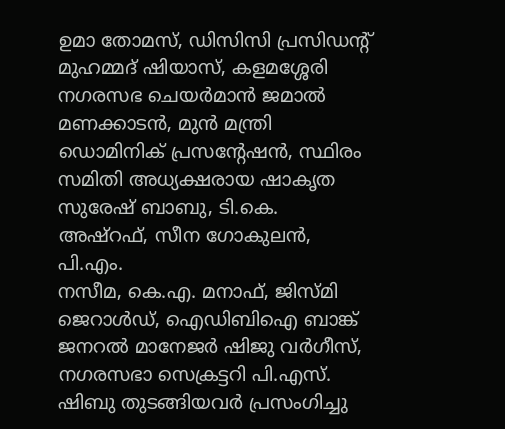ഉമാ തോമസ്, ഡിസിസി പ്രസിഡന്റ് മുഹമ്മദ് ഷിയാസ്, കളമശ്ശേരി നഗരസഭ ചെയർമാൻ ജമാൽ മണക്കാടൻ, മുൻ മന്ത്രി ഡൊമിനിക് പ്രസന്റേഷൻ, സ്ഥിരം സമിതി അധ്യക്ഷരായ ഷാകൃത സുരേഷ് ബാബു, ടി.കെ. അഷ്റഫ്, സീന ഗോകുലൻ, പി.എം.
നസീമ, കെ.എ. മനാഫ്, ജിസ്മി ജെറാൾഡ്, ഐഡിബിഐ ബാങ്ക് ജനറൽ മാനേജർ ഷിജു വർഗീസ്, നഗരസഭാ സെക്രട്ടറി പി.എസ്.
ഷിബു തുടങ്ങിയവർ പ്രസംഗിച്ചു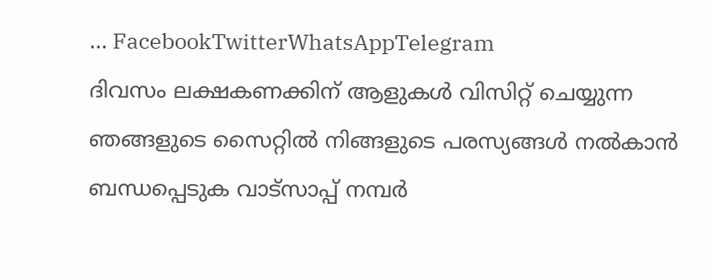… FacebookTwitterWhatsAppTelegram
ദിവസം ലക്ഷകണക്കിന് ആളുകൾ വിസിറ്റ് ചെയ്യുന്ന ഞങ്ങളുടെ സൈറ്റിൽ നിങ്ങളുടെ പരസ്യങ്ങൾ നൽകാൻ ബന്ധപ്പെടുക വാട്സാപ്പ് നമ്പർ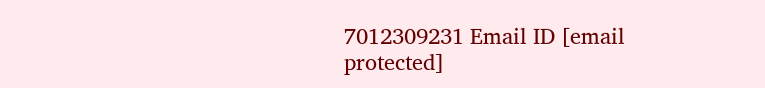7012309231 Email ID [email protected]